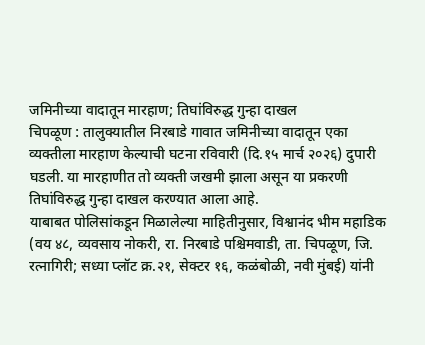जमिनीच्या वादातून मारहाण; तिघांविरुद्ध गुन्हा दाखल
चिपळूण : तालुक्यातील निरबाडे गावात जमिनीच्या वादातून एका व्यक्तीला मारहाण केल्याची घटना रविवारी (दि.१५ मार्च २०२६) दुपारी घडली. या मारहाणीत तो व्यक्ती जखमी झाला असून या प्रकरणी तिघांविरुद्ध गुन्हा दाखल करण्यात आला आहे.
याबाबत पोलिसांकडून मिळालेल्या माहितीनुसार, विश्वानंद भीम महाडिक (वय ४८, व्यवसाय नोकरी, रा. निरबाडे पश्चिमवाडी, ता. चिपळूण, जि. रत्नागिरी; सध्या प्लॉट क्र.२१, सेक्टर १६, कळंबोळी, नवी मुंबई) यांनी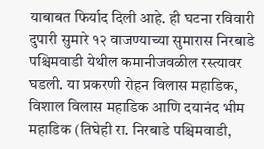याबाबत फिर्याद दिली आहे. ही घटना रविवारी दुपारी सुमारे १२ वाजण्याच्या सुमारास निरबाडे पश्चिमवाडी येथील कमानीजवळील रस्त्यावर घडली. या प्रकरणी रोहन विलास महाडिक, विशाल विलास महाडिक आणि दयानंद भीम महाडिक (तिघेही रा. निरबाडे पश्चिमवाडी,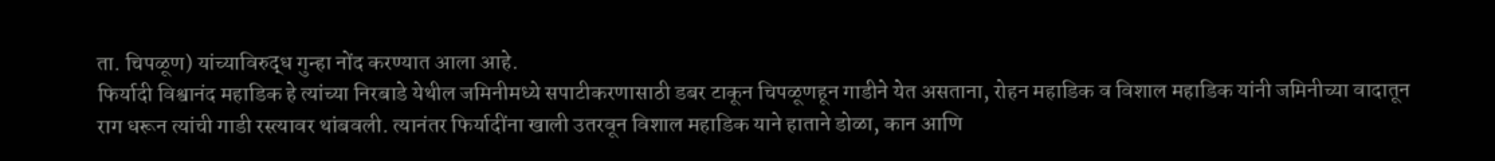ता. चिपळूण) यांच्याविरुद्ध गुन्हा नोंद करण्यात आला आहे.
फिर्यादी विश्वानंद महाडिक हे त्यांच्या निरबाडे येथील जमिनीमध्ये सपाटीकरणासाठी डबर टाकून चिपळूणहून गाडीने येत असताना, रोहन महाडिक व विशाल महाडिक यांनी जमिनीच्या वादातून राग धरून त्यांची गाडी रस्त्यावर थांबवली. त्यानंतर फिर्यादींना खाली उतरवून विशाल महाडिक याने हाताने डोळा, कान आणि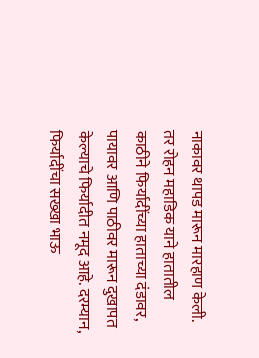नाकावर थापड मारून मारहाण केली. तर रोहन महाडिक याने हातातील काठीने फिर्यादींच्या हाताच्या दंडावर, पायावर आणि पाठीवर मारून दुखापत केल्याचे फिर्यादीत नमूद आहे. दरम्यान, फिर्यादींचा सख्खा भाऊ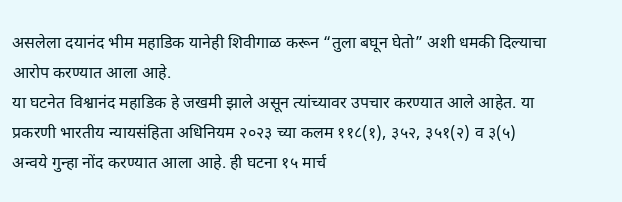असलेला दयानंद भीम महाडिक यानेही शिवीगाळ करून “तुला बघून घेतो” अशी धमकी दिल्याचा आरोप करण्यात आला आहे.
या घटनेत विश्वानंद महाडिक हे जखमी झाले असून त्यांच्यावर उपचार करण्यात आले आहेत. या प्रकरणी भारतीय न्यायसंहिता अधिनियम २०२३ च्या कलम ११८(१), ३५२, ३५१(२) व ३(५) अन्वये गुन्हा नोंद करण्यात आला आहे. ही घटना १५ मार्च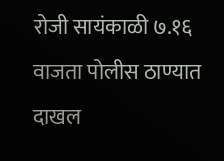रोजी सायंकाळी ७.१६ वाजता पोलीस ठाण्यात दाखल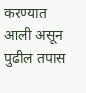करण्यात आली असून पुढील तपास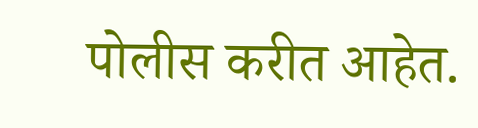पोलीस करीत आहेत.